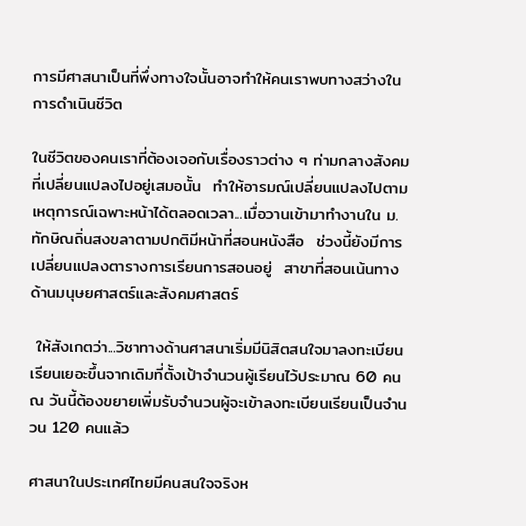การมีศาสนาเป็นที่พึ่งทางใจนั้นอาจทำให้คนเราพบทางสว่างในการดำเนินชีวิต

ในชีวิตของคนเราที่ต้องเจอกับเรื่องราวต่าง ๆ ท่ามกลางสังคมที่เปลี่ยนแปลงไปอยู่เสมอนั้น  ทำให้อารมณ์เปลี่ยนแปลงไปตามเหตุการณ์เฉพาะหน้าได้ตลอดเวลา...เมื่อวานเข้ามาทำงานใน ม. ทักษิณถิ่นสงขลาตามปกติมีหน้าที่สอนหนังสือ  ช่วงนี้ยังมีการเปลี่ยนแปลงตารางการเรียนการสอนอยู่  สาขาที่สอนเน้นทางด้านมนุษยศาสตร์และสังคมศาสตร์

 ให้สังเกตว่า...วิชาทางด้านศาสนาเริ่มมีนิสิตสนใจมาลงทะเบียนเรียนเยอะขึ้นจากเดิมที่ตั้งเป้าจำนวนผู้เรียนไว้ประมาณ 60 คน ณ วันนี้ต้องขยายเพิ่มรับจำนวนผู้จะเข้าลงทะเบียนเรียนเป็นจำนวน 120 คนแล้ว

ศาสนาในประเทศไทยมีคนสนใจจริงห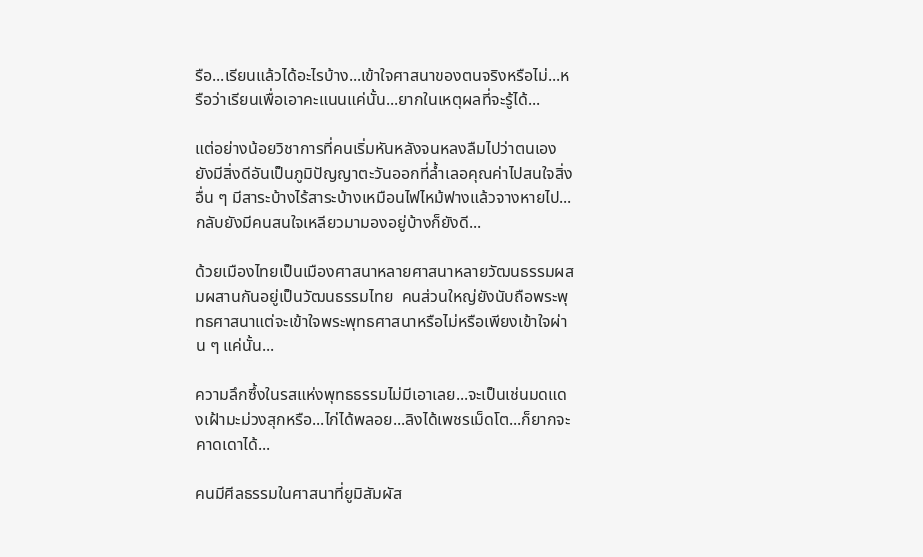รือ...เรียนแล้วได้อะไรบ้าง...เข้าใจศาสนาของตนจริงหรือไม่...หรือว่าเรียนเพื่อเอาคะแนนแค่นั้น...ยากในเหตุผลที่จะรู้ได้...

แต่อย่างน้อยวิชาการที่คนเริ่มหันหลังจนหลงลืมไปว่าตนเองยังมีสิ่งดีอันเป็นภูมิปัญญาตะวันออกที่ล้ำเลอคุณค่าไปสนใจสิ่งอื่น ๆ มีสาระบ้างไร้สาระบ้างเหมือนไฟไหม้ฟางแล้วจางหายไป...กลับยังมีคนสนใจเหลียวมามองอยู่บ้างก็ยังดี...

ด้วยเมืองไทยเป็นเมืองศาสนาหลายศาสนาหลายวัฒนธรรมผสมผสานกันอยู่เป็นวัฒนธรรมไทย  คนส่วนใหญ่ยังนับถือพระพุทธศาสนาแต่จะเข้าใจพระพุทธศาสนาหรือไม่หรือเพียงเข้าใจผ่าน ๆ แค่นั้น...

ความลึกซึ้งในรสแห่งพุทธธรรมไม่มีเอาเลย...จะเป็นเช่นมดแดงเฝ้ามะม่วงสุกหรือ...ไก่ได้พลอย...ลิงได้เพชรเม็ดโต...ก็ยากจะคาดเดาได้...

คนมีศีลธรรมในศาสนาที่ยูมิสัมผัส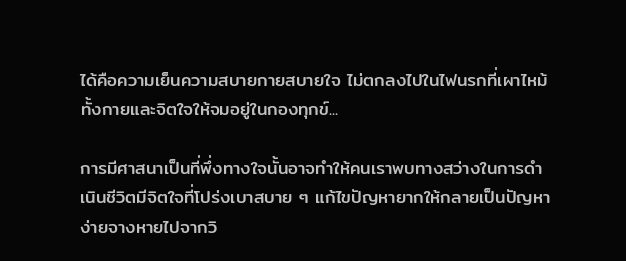ได้คือความเย็นความสบายกายสบายใจ ไม่ตกลงไปในไฟนรกที่เผาไหม้ทั้งกายและจิตใจให้จมอยู่ในกองทุกข์...

การมีศาสนาเป็นที่พึ่งทางใจนั้นอาจทำให้คนเราพบทางสว่างในการดำเนินชีวิตมีจิตใจที่โปร่งเบาสบาย ๆ แก้ไขปัญหายากให้กลายเป็นปัญหาง่ายจางหายไปจากวิ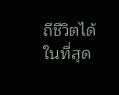ถีชีวิตได้ในที่สุด